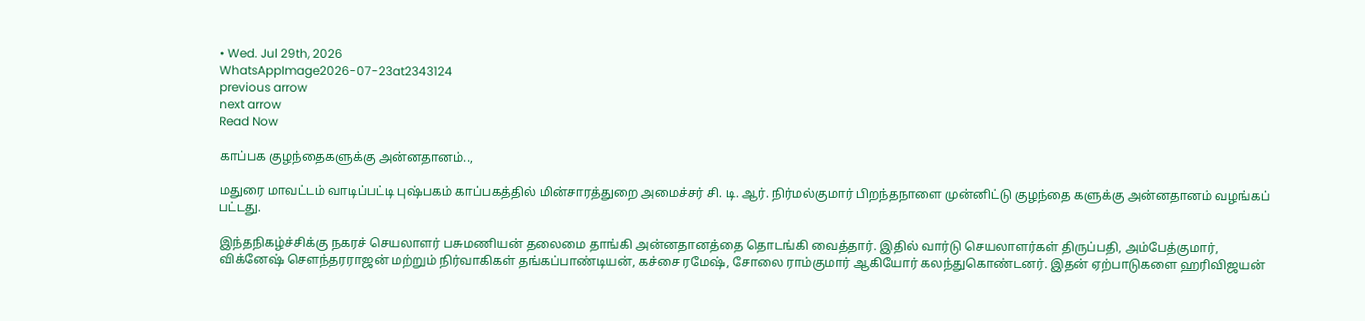• Wed. Jul 29th, 2026
WhatsAppImage2026-07-23at2343124
previous arrow
next arrow
Read Now

காப்பக குழந்தைகளுக்கு அன்னதானம்..,

மதுரை மாவட்டம் வாடிப்பட்டி புஷ்பகம் காப்பகத்தில் மின்சாரத்துறை அமைச்சர் சி. டி. ஆர். நிர்மல்குமார் பிறந்தநாளை முன்னிட்டு குழந்தை களுக்கு அன்னதானம் வழங்கப் பட்டது.

இந்தநிகழ்ச்சிக்கு நகரச் செயலாளர் பசுமணியன் தலைமை தாங்கி அன்னதானத்தை தொடங்கி வைத்தார். இதில் வார்டு செயலாளர்கள் திருப்பதி, அம்பேத்குமார், விக்னேஷ் சௌந்தரராஜன் மற்றும் நிர்வாகிகள் தங்கப்பாண்டியன், கச்சை ரமேஷ், சோலை ராம்குமார் ஆகியோர் கலந்துகொண்டனர். இதன் ஏற்பாடுகளை ஹரிவிஜயன்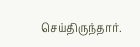செய்திருந்தார்.